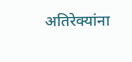अतिरेक्यांना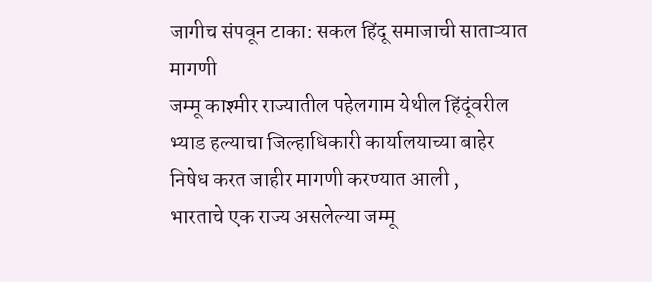जागीच संपवून टाका: सकल हिंदू समाजाची साताऱ्यात मागणी
जम्मू काश्मीर राज्यातील पहेलगाम येथील हिंदूंवरील भ्याड हल्याचा जिल्हाधिकारी कार्यालयाच्या बाहेर निषेध करत जाहीर मागणी करण्यात आली ,
भारताचे एक राज्य असलेल्या जम्मू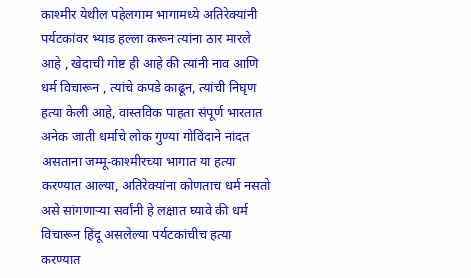काश्मीर येथील पहेलगाम भागामध्ये अतिरेक्यांनी पर्यटकांवर भ्याड हल्ला करून त्यांना ठार मारले आहे , खेदाची गोष्ट ही आहे की त्यांनी नाव आणि धर्म विचारून , त्यांचे कपडे काढून, त्यांची निघृण हत्या केली आहे, वास्तविक पाहता संपूर्ण भारतात अनेक जाती धर्माचे लोक गुण्या गोविंदाने नांदत असताना जम्मू-काश्मीरच्या भागात या हत्या करण्यात आल्या, अतिरेक्यांना कोणताच धर्म नसतो असे सांगणाऱ्या सर्वांनी हे लक्षात घ्यावे की धर्म विचारून हिंदू असलेल्या पर्यटकांचीच हत्या करण्यात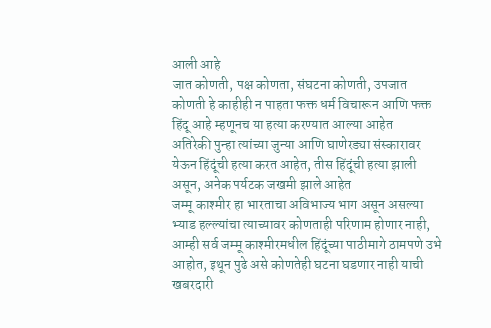आली आहे
जात कोणती, पक्ष कोणता, संघटना कोणती, उपजात कोणती हे काहीही न पाहता फक्त धर्म विचारून आणि फक्त हिंदू आहे म्हणूनच या हत्या करण्यात आल्या आहेत
अतिरेकी पुन्हा त्यांच्या जुन्या आणि घाणेरड्या संस्कारावर येऊन हिंदूंची हत्या करत आहेत, तीस हिंदूंची हत्या झाली असून, अनेक पर्यटक जखमी झाले आहेत
जम्मू काश्मीर हा भारताचा अविभाज्य भाग असून असल्या भ्याड हल्ल्यांचा त्याच्यावर कोणताही परिणाम होणार नाही, आम्ही सर्व जम्मू काश्मीरमधील हिंदूंच्या पाठीमागे ठामपणे उभे आहोत, इथून पुढे असे कोणतेही घटना घडणार नाही याची खबरदारी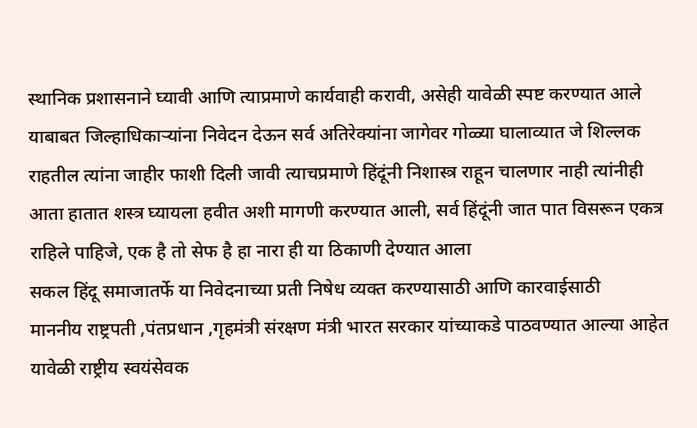स्थानिक प्रशासनाने घ्यावी आणि त्याप्रमाणे कार्यवाही करावी, असेही यावेळी स्पष्ट करण्यात आले
याबाबत जिल्हाधिकाऱ्यांना निवेदन देऊन सर्व अतिरेक्यांना जागेवर गोळ्या घालाव्यात जे शिल्लक राहतील त्यांना जाहीर फाशी दिली जावी त्याचप्रमाणे हिंदूंनी निशास्त्र राहून चालणार नाही त्यांनीही आता हातात शस्त्र घ्यायला हवीत अशी मागणी करण्यात आली, सर्व हिंदूंनी जात पात विसरून एकत्र राहिले पाहिजे, एक है तो सेफ है हा नारा ही या ठिकाणी देण्यात आला
सकल हिंदू समाजातर्फे या निवेदनाच्या प्रती निषेध व्यक्त करण्यासाठी आणि कारवाईसाठी
माननीय राष्ट्रपती ,पंतप्रधान ,गृहमंत्री संरक्षण मंत्री भारत सरकार यांच्याकडे पाठवण्यात आल्या आहेत
यावेळी राष्ट्रीय स्वयंसेवक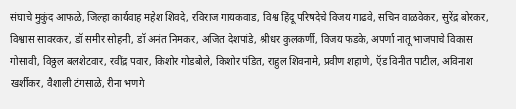संघाचे मुकुंद आफळे, जिल्हा कार्यवाह महेश शिवदे, रविराज गायकवाड, विश्व हिंदू परिषदेचे विजय गाढवे, सचिन वाळवेकर, सुरेंद्र बोरकर, विश्वास सावरकर, डॉ समीर सोहनी, डॉ अनंत निमकर, अजित देशपांडे, श्रीधर कुलकर्णी, विजय फडके, अपर्णा नातू भाजपाचे विकास गोसावी, विठ्ठल बलशेटवार, रवींद्र पवार, किशोर गोडबोले, किशोर पंडित, राहुल शिवनामे, प्रवीण शहाणे, ऍड विनीत पाटील, अविनाश खर्शीकर, वैशाली टंगसाळे, रीना भणगे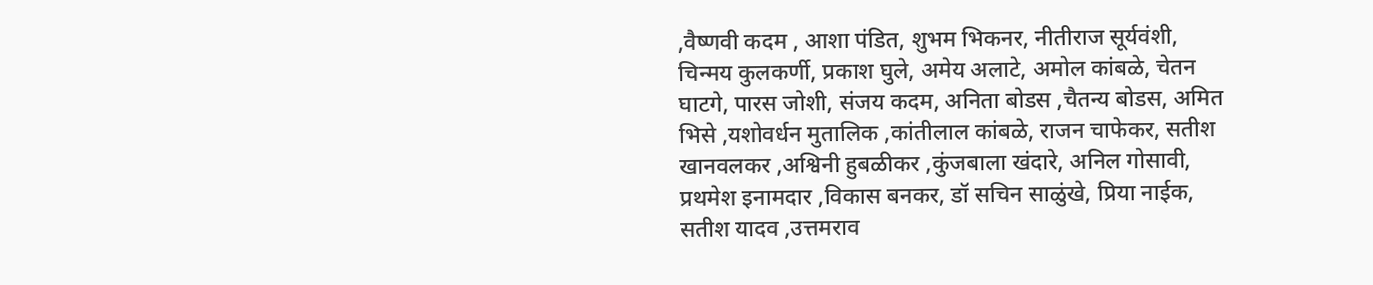,वैष्णवी कदम , आशा पंडित, शुभम भिकनर, नीतीराज सूर्यवंशी, चिन्मय कुलकर्णी, प्रकाश घुले, अमेय अलाटे, अमोल कांबळे, चेतन घाटगे, पारस जोशी, संजय कदम, अनिता बोडस ,चैतन्य बोडस, अमित भिसे ,यशोवर्धन मुतालिक ,कांतीलाल कांबळे, राजन चाफेकर, सतीश खानवलकर ,अश्विनी हुबळीकर ,कुंजबाला खंदारे, अनिल गोसावी, प्रथमेश इनामदार ,विकास बनकर, डॉ सचिन साळुंखे, प्रिया नाईक, सतीश यादव ,उत्तमराव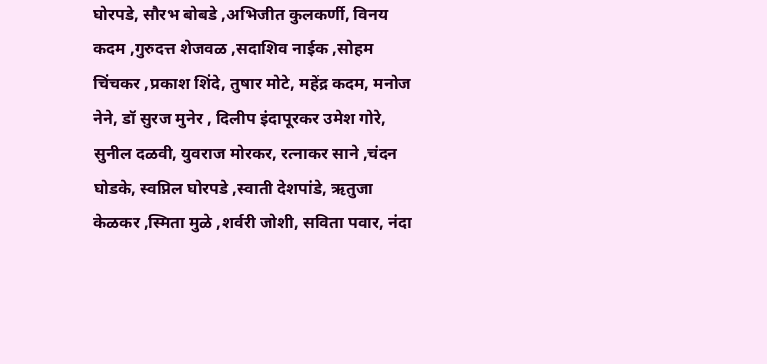घोरपडे, सौरभ बोबडे ,अभिजीत कुलकर्णी, विनय कदम ,गुरुदत्त शेजवळ ,सदाशिव नाईक ,सोहम चिंचकर ,प्रकाश शिंदे, तुषार मोटे, महेंद्र कदम, मनोज नेने, डॉ सुरज मुनेर , दिलीप इंदापूरकर उमेश गोरे, सुनील दळवी, युवराज मोरकर, रत्नाकर साने ,चंदन घोडके, स्वप्निल घोरपडे ,स्वाती देशपांडे, ऋतुजा केळकर ,स्मिता मुळे ,शर्वरी जोशी, सविता पवार, नंदा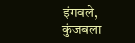इंगवले, कुंजबला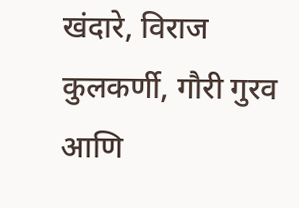खंदारे, विराज कुलकर्णी, गौरी गुरव आणि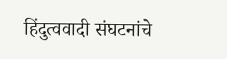हिंदुत्ववादी संघटनांचे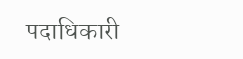पदाधिकारी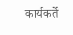कार्यकर्ते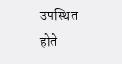उपस्थित होते